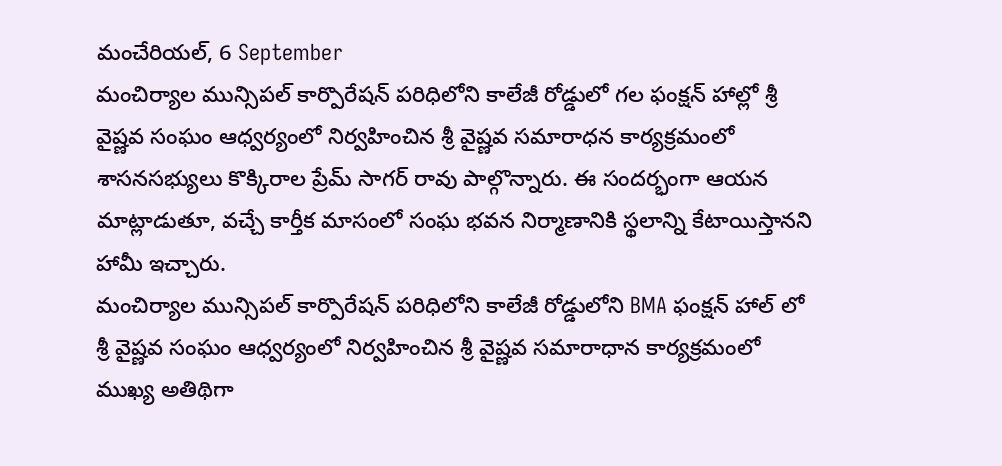మంచేరియల్, 6 September
మంచిర్యాల మున్సిపల్ కార్పొరేషన్ పరిధిలోని కాలేజీ రోడ్డులో గల ఫంక్షన్ హాల్లో శ్రీ వైష్ణవ సంఘం ఆధ్వర్యంలో నిర్వహించిన శ్రీ వైష్ణవ సమారాధన కార్యక్రమంలో శాసనసభ్యులు కొక్కిరాల ప్రేమ్ సాగర్ రావు పాల్గొన్నారు. ఈ సందర్భంగా ఆయన మాట్లాడుతూ, వచ్చే కార్తీక మాసంలో సంఘ భవన నిర్మాణానికి స్థలాన్ని కేటాయిస్తానని హామీ ఇచ్చారు.
మంచిర్యాల మున్సిపల్ కార్పొరేషన్ పరిధిలోని కాలేజీ రోడ్డులోని BMA ఫంక్షన్ హాల్ లో శ్రీ వైష్ణవ సంఘం ఆధ్వర్యంలో నిర్వహించిన శ్రీ వైష్ణవ సమారాధాన కార్యక్రమంలో ముఖ్య అతిథిగా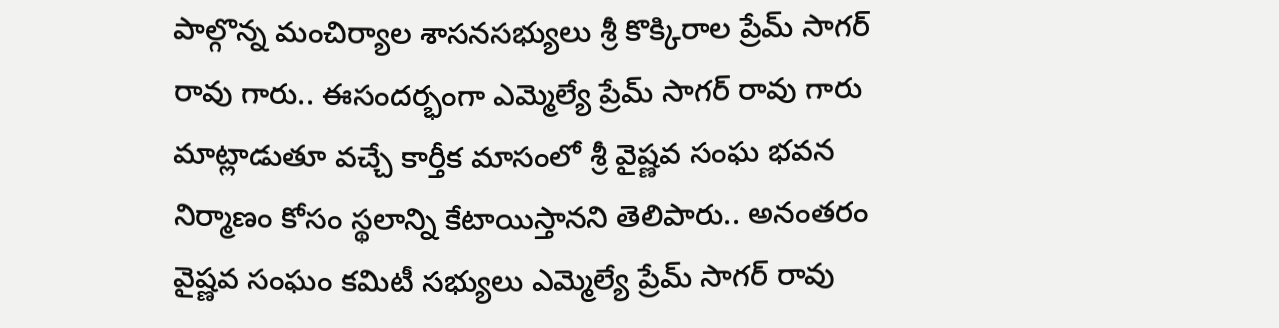పాల్గొన్న మంచిర్యాల శాసనసభ్యులు శ్రీ కొక్కిరాల ప్రేమ్ సాగర్ రావు గారు.. ఈసందర్భంగా ఎమ్మెల్యే ప్రేమ్ సాగర్ రావు గారు మాట్లాడుతూ వచ్చే కార్తీక మాసంలో శ్రీ వైష్ణవ సంఘ భవన నిర్మాణం కోసం స్థలాన్ని కేటాయిస్తానని తెలిపారు.. అనంతరం వైష్ణవ సంఘం కమిటీ సభ్యులు ఎమ్మెల్యే ప్రేమ్ సాగర్ రావు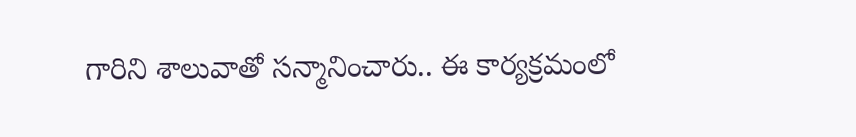గారిని శాలువాతో సన్మానించారు.. ఈ కార్యక్రమంలో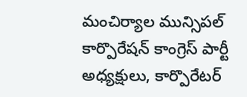మంచిర్యాల మున్సిపల్ కార్పొరేషన్ కాంగ్రెస్ పార్టీ అధ్యక్షులు, కార్పొరేటర్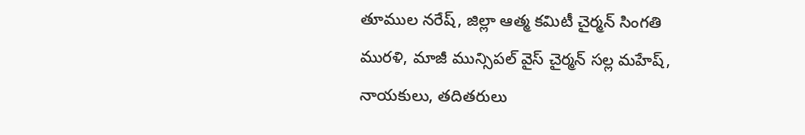తూముల నరేష్, జిల్లా ఆత్మ కమిటీ చైర్మన్ సింగతి మురళి, మాజీ మున్సిపల్ వైస్ చైర్మన్ సల్ల మహేష్, నాయకులు, తదితరులు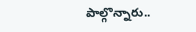పాల్గొన్నారు..